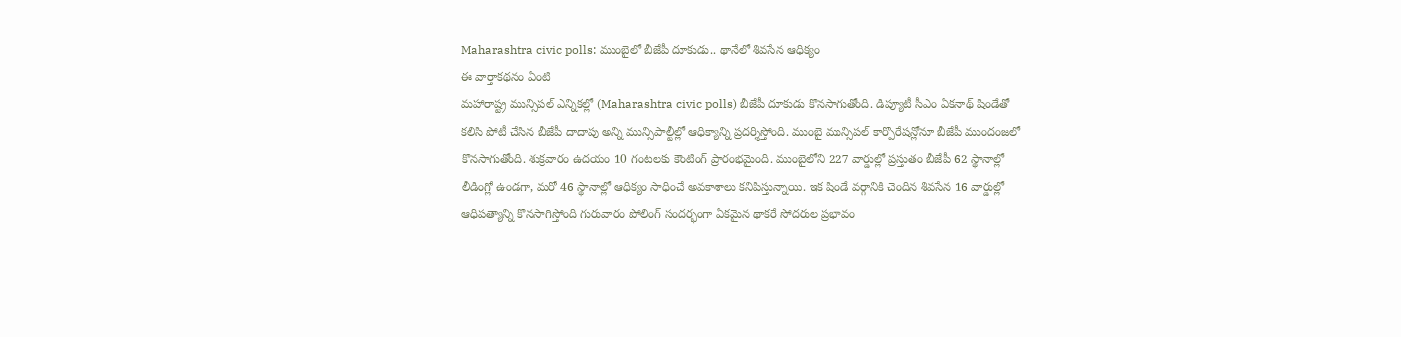Maharashtra civic polls: ముంబైలో బీజేపీ దూకుడు.. థానేలో శివసేన ఆధిక్యం
ఈ వార్తాకథనం ఏంటి
మహారాష్ట్ర మున్సిపల్ ఎన్నికల్లో (Maharashtra civic polls) బీజేపీ దూకుడు కొనసాగుతోంది. డిప్యూటీ సీఎం ఏకనాథ్ షిండేతో కలిసి పోటీ చేసిన బీజేపీ దాదాపు అన్ని మున్సిపాల్టీల్లో ఆధిక్యాన్ని ప్రదర్శిస్తోంది. ముంబై మున్సిపల్ కార్పొరేషన్లోనూ బీజేపీ ముందంజలో కొనసాగుతోంది. శుక్రవారం ఉదయం 10 గంటలకు కౌంటింగ్ ప్రారంభమైంది. ముంబైలోని 227 వార్డుల్లో ప్రస్తుతం బీజేపీ 62 స్థానాల్లో లీడింగ్లో ఉండగా, మరో 46 స్థానాల్లో ఆధిక్యం సాధించే అవకాశాలు కనిపిస్తున్నాయి. ఇక షిండే వర్గానికి చెందిన శివసేన 16 వార్డుల్లో ఆధిపత్యాన్ని కొనసాగిస్తోంది గురువారం పోలింగ్ సందర్భంగా ఏకమైన థాకరే సోదరుల ప్రభావం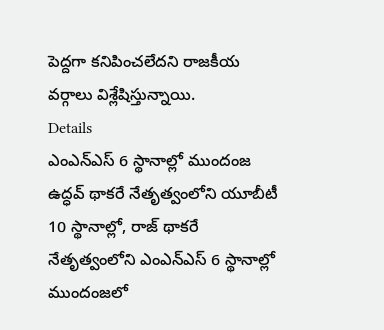పెద్దగా కనిపించలేదని రాజకీయ వర్గాలు విశ్లేషిస్తున్నాయి.
Details
ఎంఎన్ఎస్ 6 స్థానాల్లో ముందంజ
ఉద్ధవ్ థాకరే నేతృత్వంలోని యూబీటీ 10 స్థానాల్లో, రాజ్ థాకరే నేతృత్వంలోని ఎంఎన్ఎస్ 6 స్థానాల్లో ముందంజలో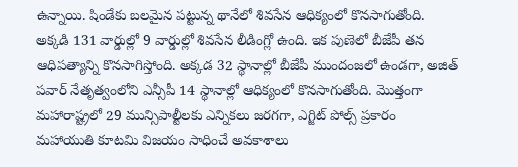ఉన్నాయి. షిండేకు బలమైన పట్టున్న థానేలో శివసేన ఆధిక్యంలో కొనసాగుతోంది. అక్కడి 131 వార్డుల్లో 9 వార్డుల్లో శివసేన లీడింగ్లో ఉంది. ఇక పుణెలో బీజేపీ తన ఆధిపత్యాన్ని కొనసాగిస్తోంది. అక్కడ 32 స్థానాల్లో బీజేపీ ముందంజలో ఉండగా, అజిత్ పవార్ నేతృత్వంలోని ఎన్సీపీ 14 స్థానాల్లో ఆధిక్యంలో కొనసాగుతోంది. మొత్తంగా మహారాష్ట్రలో 29 మున్సిపాల్టీలకు ఎన్నికలు జరగగా, ఎగ్జిట్ పోల్స్ ప్రకారం మహాయుతి కూటమి విజయం సాధించే అవకాశాలు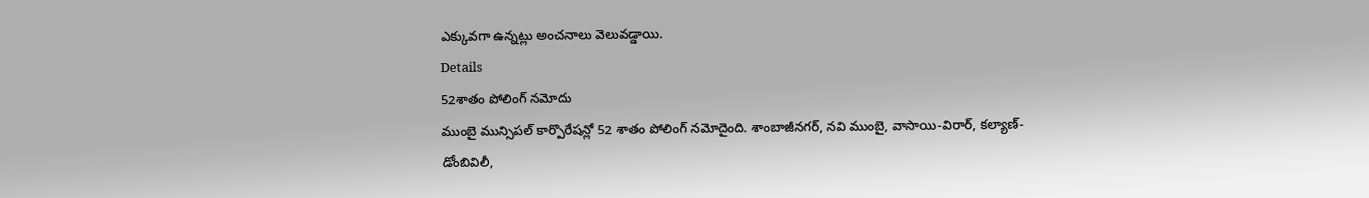ఎక్కువగా ఉన్నట్లు అంచనాలు వెలువడ్డాయి.
Details
52శాతం పోలింగ్ నమోదు
ముంబై మున్సిపల్ కార్పొరేషన్లో 52 శాతం పోలింగ్ నమోదైంది. శాంబాజీనగర్, నవి ముంబై, వాసాయి-విరార్, కల్యాణ్-డోంబివిలీ,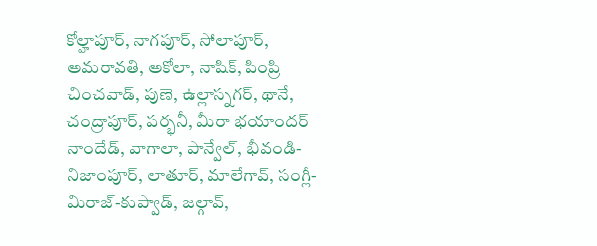కోల్హాపూర్, నాగపూర్, సోలాపూర్, అమరావతి, అకోలా, నాషిక్, పింప్రి చించవాడ్, పుణె, ఉల్లాస్నగర్, థానే, చంద్రాపూర్, పర్భనీ, మీరా భయాందర్ నాందేడ్, వాగాలా, పాన్వేల్, భీవండి-నిజాంపూర్, లాతూర్, మాలేగావ్, సంగ్లీ-మిరాజ్-కుప్వాడ్, జల్గావ్,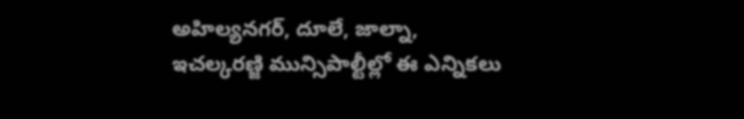అహిల్యనగర్, దూలే, జాల్నా, ఇచల్కరణ్జి మున్సిపాల్టీల్లో ఈ ఎన్నికలు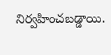నిర్వహించబడ్డాయి.